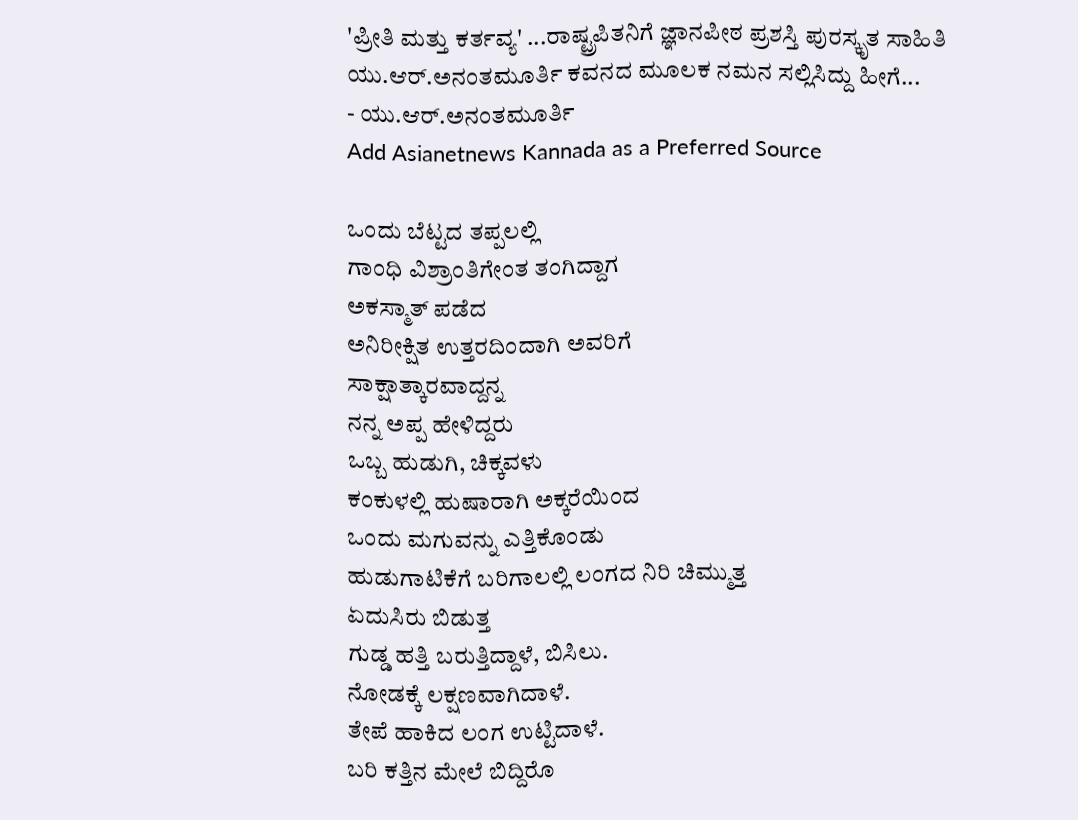'ಪ್ರೀತಿ ಮತ್ತು ಕರ್ತವ್ಯ' ...ರಾಷ್ಟ್ರಪಿತನಿಗೆ ಜ್ಞಾನಪೀಠ ಪ್ರಶಸ್ತಿ ಪುರಸ್ಕೃತ ಸಾಹಿತಿ ಯು.ಆರ್.ಅನಂತಮೂರ್ತಿ ಕವನದ ಮೂಲಕ ನಮನ ಸಲ್ಲಿಸಿದ್ದು ಹೀಗೆ...
- ಯು.ಆರ್.ಅನಂತಮೂರ್ತಿ
Add Asianetnews Kannada as a Preferred Source

ಒಂದು ಬೆಟ್ಟದ ತಪ್ಪಲಲ್ಲಿ
ಗಾಂಧಿ ವಿಶ್ರಾಂತಿಗೇಂತ ತಂಗಿದ್ದಾಗ
ಅಕಸ್ಮಾತ್ ಪಡೆದ
ಅನಿರೀಕ್ಷಿತ ಉತ್ತರದಿಂದಾಗಿ ಅವರಿಗೆ
ಸಾಕ್ಷಾತ್ಕಾರವಾದ್ದನ್ನ
ನನ್ನ ಅಪ್ಪ ಹೇಳಿದ್ದರು
ಒಬ್ಬ ಹುಡುಗಿ, ಚಿಕ್ಕವಳು
ಕಂಕುಳಲ್ಲಿ ಹುಷಾರಾಗಿ ಅಕ್ಕರೆಯಿಂದ
ಒಂದು ಮಗುವನ್ನು ಎತ್ತಿಕೊಂಡು
ಹುಡುಗಾಟಿಕೆಗೆ ಬರಿಗಾಲಲ್ಲಿ ಲಂಗದ ನಿರಿ ಚಿಮ್ಮುತ್ತ
ಏದುಸಿರು ಬಿಡುತ್ತ
ಗುಡ್ಡ ಹತ್ತಿ ಬರುತ್ತಿದ್ದಾಳೆ, ಬಿಸಿಲು.
ನೋಡಕ್ಕೆ ಲಕ್ಷಣವಾಗಿದಾಳೆ.
ತೇಪೆ ಹಾಕಿದ ಲಂಗ ಉಟ್ಟಿದಾಳೆ.
ಬರಿ ಕತ್ತಿನ ಮೇಲೆ ಬಿದ್ದಿರೊ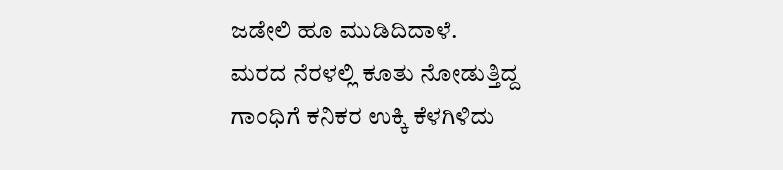ಜಡೇಲಿ ಹೂ ಮುಡಿದಿದಾಳೆ.
ಮರದ ನೆರಳಲ್ಲಿ ಕೂತು ನೋಡುತ್ತಿದ್ದ
ಗಾಂಧಿಗೆ ಕನಿಕರ ಉಕ್ಕಿ ಕೆಳಗಿಳಿದು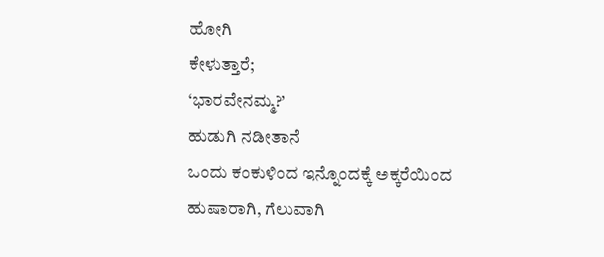ಹೋಗಿ
ಕೇಳುತ್ತಾರೆ;
‘ಭಾರವೇನಮ್ಮ?’
ಹುಡುಗಿ ನಡೀತಾನೆ
ಒಂದು ಕಂಕುಳಿಂದ ಇನ್ನೊಂದಕ್ಕೆ ಅಕ್ಕರೆಯಿಂದ
ಹುಷಾರಾಗಿ, ಗೆಲುವಾಗಿ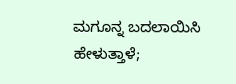ಮಗೂನ್ನ ಬದಲಾಯಿಸಿ
ಹೇಳುತ್ತಾಳೆ;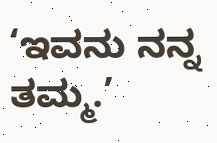‘ಇವನು ನನ್ನ ತಮ್ಮ.’